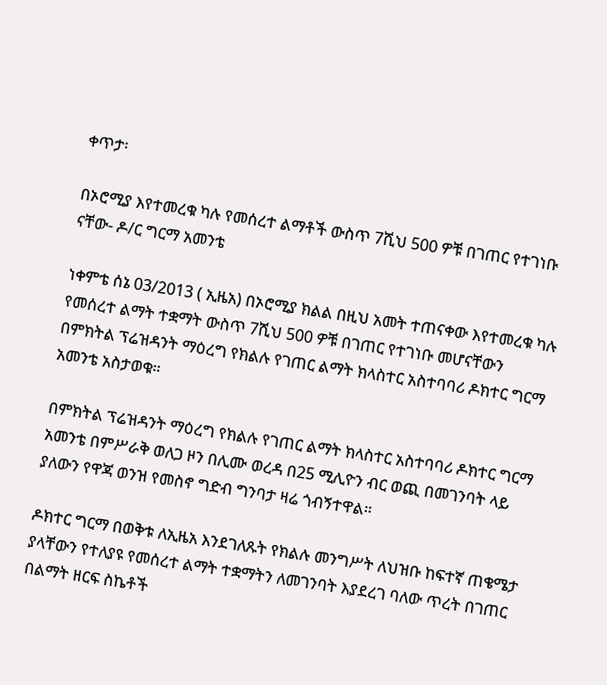ቀጥታ፡

በኦሮሚያ እየተመረቁ ካሉ የመሰረተ ልማቶች ውስጥ 7ሺህ 500 ዎቹ በገጠር የተገነቡ ናቸው- ዶ/ር ግርማ አመንቴ

ነቀምቴ ሰኔ 03/2013 ( ኢዜአ) በኦሮሚያ ክልል በዚህ አመት ተጠናቀው እየተመረቁ ካሉ የመሰረተ ልማት ተቋማት ውስጥ 7ሺህ 500 ዎቹ በገጠር የተገነቡ መሆናቸውን በምክትል ፕሬዝዳንት ማዕረግ የክልሉ የገጠር ልማት ክላስተር አስተባባሪ ዶክተር ግርማ አመንቴ አስታወቁ።

በምክትል ፕሬዝዳንት ማዕረግ የክልሉ የገጠር ልማት ክላስተር አስተባባሪ ዶክተር ግርማ አመንቴ በምሥራቅ ወለጋ ዞን በሊሙ ወረዳ በ25 ሚሊዮን ብር ወጪ በመገንባት ላይ ያለውን የዋጃ ወንዝ የመስኖ ግድብ ግንባታ ዛሬ ጎብኝተዋል።

ዶክተር ግርማ በወቅቱ ለኢዜአ እንደገለጹት የክልሉ መንግሥት ለህዝቡ ከፍተኛ ጠቄሜታ ያላቸውን የተለያዩ የመሰረተ ልማት ተቋማትን ለመገንባት እያደረገ ባለው ጥረት በገጠር በልማት ዘርፍ ስኬቶች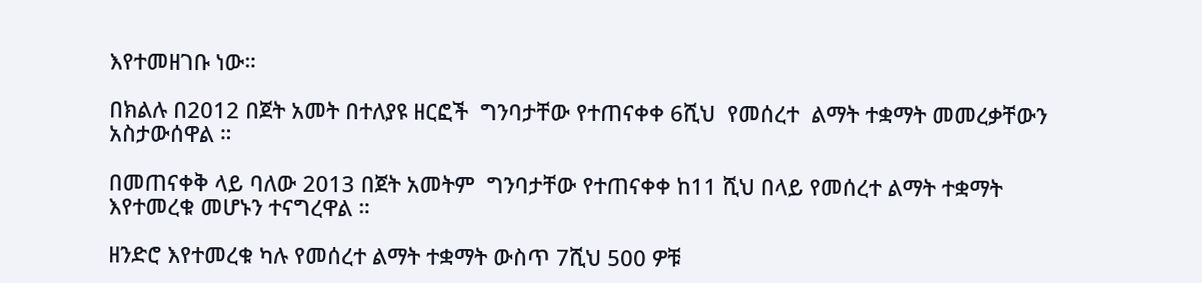እየተመዘገቡ ነው።

በክልሉ በ2012 በጀት አመት በተለያዩ ዘርፎች  ግንባታቸው የተጠናቀቀ 6ሺህ  የመሰረተ  ልማት ተቋማት መመረቃቸውን  አስታውሰዋል ።

በመጠናቀቅ ላይ ባለው 2013 በጀት አመትም  ግንባታቸው የተጠናቀቀ ከ11 ሺህ በላይ የመሰረተ ልማት ተቋማት እየተመረቁ መሆኑን ተናግረዋል ።

ዘንድሮ እየተመረቁ ካሉ የመሰረተ ልማት ተቋማት ውስጥ 7ሺህ 500 ዎቹ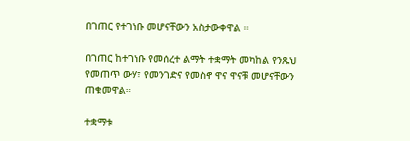በገጠር የተገነቡ መሆናቸውን አስታውቀዋል ።

በገጠር ከተገነቡ የመሰረተ ልማት ተቋማት መካከል የንጹህ የመጠጥ ውሃ፣ የመንገድና የመስኖ ዋና ዋናቹ መሆናቸውን ጠቁመዋል።

ተቋማቱ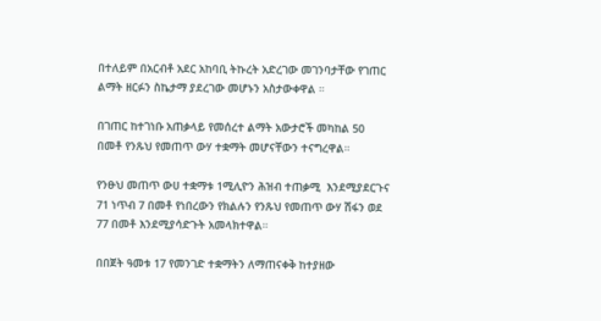በተለይም በአርብቶ አደር አከባቢ ትኩረት አድረገው መገንባታቸው የገጠር ልማት ዘርፉን ስኬታማ ያደረገው መሆኑን አስታውቀዋል ።

በገጠር ከተገነቡ አጠቃላይ የመሰረተ ልማት አውታሮች መካከል 50 በመቶ የንጹህ የመጠጥ ውሃ ተቋማት መሆናቸውን ተናግረዋል።

የንፁህ መጠጥ ውሀ ተቋማቱ 1ሚሊዮን ሕዝብ ተጠቃሚ  እንደሚያደርጉና 71 ነጥብ 7 በመቶ የነበረውን የክልሉን የንጹህ የመጠጥ ውሃ ሽፋን ወደ 77 በመቶ እንደሚያሳድጉት አመላክተዋል።

በበጀት ዓመቱ 17 የመንገድ ተቋማትን ለማጠናቀቅ ከተያዘው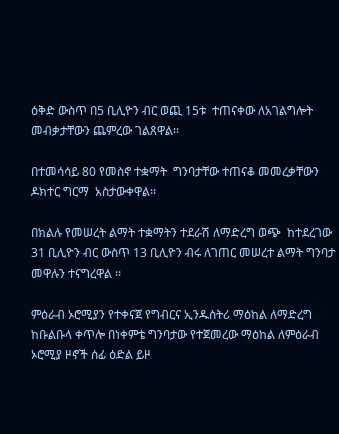ዕቅድ ውስጥ በ5 ቢሊዮን ብር ወጪ 15ቱ  ተጠናቀው ለአገልግሎት መብቃታቸውን ጨምረው ገልጸዋል፡፡

በተመሳሳይ 80 የመስኖ ተቋማት  ግንባታቸው ተጠናቆ መመረቃቸውን ዶክተር ግርማ  አስታውቀዋል፡፡

በክልሉ የመሠረት ልማት ተቋማትን ተደራሽ ለማድረግ ወጭ  ከተደረገው 31 ቢሊዮን ብር ውስጥ 13 ቢሊዮን ብሩ ለገጠር መሠረተ ልማት ግንባታ መዋሉን ተናግረዋል ፡፡

ምዕራብ ኦሮሚያን የተቀናጀ የግብርና ኢንዱስትሪ ማዕከል ለማድረግ ከቡልቡላ ቀጥሎ በነቀምቴ ግንባታው የተጀመረው ማዕከል ለምዕራብ ኦሮሚያ ዞኖች ሰፊ ዕድል ይዞ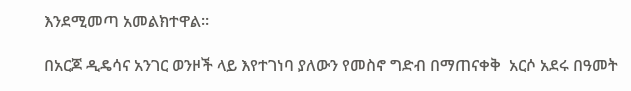እንደሚመጣ አመልክተዋል።

በአርጆ ዲዴሳና አንገር ወንዞች ላይ እየተገነባ ያለውን የመስኖ ግድብ በማጠናቀቅ  አርሶ አደሩ በዓመት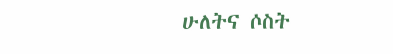ሁለትና ሶስት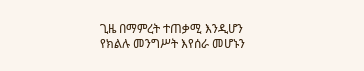ጊዜ በማምረት ተጠቃሚ እንዲሆን የክልሉ መንግሥት እየሰራ መሆኑን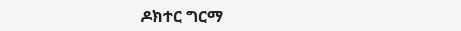ዶክተር ግርማ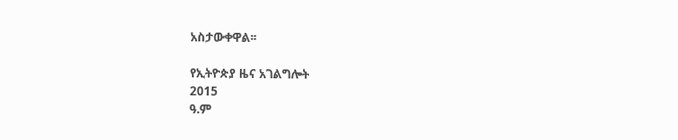አስታውቀዋል፡፡

የኢትዮጵያ ዜና አገልግሎት
2015
ዓ.ም